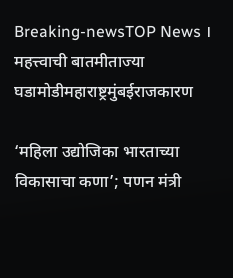Breaking-newsTOP News । महत्त्वाची बातमीताज्या घडामोडीमहाराष्ट्रमुंबईराजकारण

‘महिला उद्योजिका भारताच्या विकासाचा कणा’; पणन मंत्री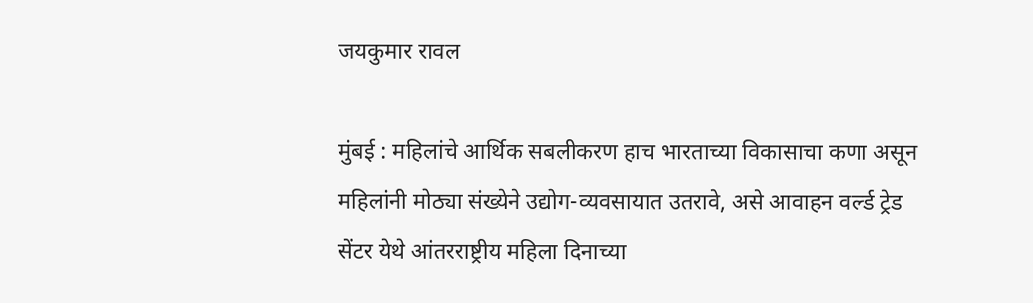जयकुमार रावल

मुंबई : महिलांचे आर्थिक सबलीकरण हाच भारताच्या विकासाचा कणा असून महिलांनी मोठ्या संख्येने उद्योग-व्यवसायात उतरावे, असे आवाहन वर्ल्ड ट्रेड सेंटर येथे आंतरराष्ट्रीय महिला दिनाच्या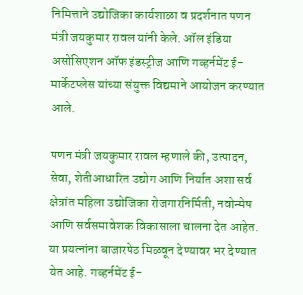निमित्ताने उद्योजिका कार्यशाळा व प्रदर्शनात पणन मंत्री जयकुमार रावल यांनी केले. ऑल इंडिया असोसिएशन ऑफ इंडस्ट्रीज आणि गव्हर्नमेंट ई-मार्केटप्लेस यांच्या संयुक्त विद्यमाने आयोजन करण्यात आले.

पणन मंत्री जयकुमार रावल म्हणाले की, उत्पादन, सेवा, शेतीआधारित उद्योग आणि निर्यात अशा सर्व क्षेत्रांत महिला उद्योजिका रोजगारनिर्मिती, नवोन्मेष आणि सर्वसमावेशक विकासाला चालना देत आहेत. या प्रयत्नांना बाजारपेठ मिळवून देण्यावर भर देण्यात येत आहे. गव्हर्नमेंट ई-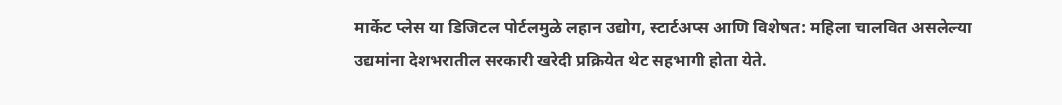मार्केट प्लेस या डिजिटल पोर्टलमुळे लहान उद्योग, स्टार्टअप्स आणि विशेषत: महिला चालवित असलेल्या उद्यमांना देशभरातील सरकारी खरेदी प्रक्रियेत थेट सहभागी होता येते.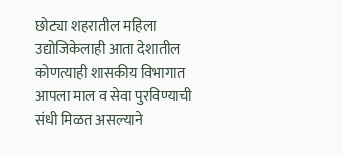छोट्या शहरातील महिला उद्योजिकेलाही आता देशातील कोणत्याही शासकीय विभागात आपला माल व सेवा पुरविण्याची संधी मिळत असल्याने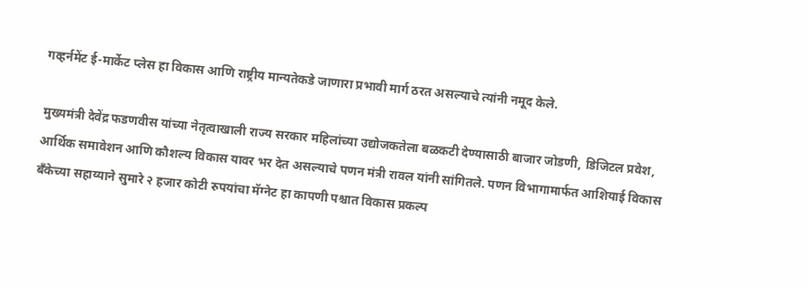गव्हर्नमेंट ई-मार्केट प्लेस हा विकास आणि राष्ट्रीय मान्यतेकडे जाणारा प्रभावी मार्ग ठरत असल्याचे त्यांनी नमूद केले.

मुख्यमंत्री देवेंद्र फडणवीस यांच्या नेतृत्वाखाली राज्य सरकार महिलांच्या उद्योजकतेला बळकटी देण्यासाठी बाजार जोडणी, डिजिटल प्रवेश, आर्थिक समावेशन आणि कौशल्य विकास यावर भर देत असल्याचे पणन मंत्री रावल यांनी सांगितले. पणन विभागामार्फत आशियाई विकास बँकेच्या सहाय्याने सुमारे २ हजार कोटी रुपयांचा मॅग्नेट हा कापणी पश्चात विकास प्रकल्प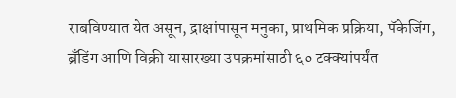राबविण्यात येत असून, द्राक्षांपासून मनुका, प्राथमिक प्रक्रिया, पॅकेजिंग, ब्रँडिंग आणि विक्री यासारख्या उपक्रमांसाठी ६० टक्क्यांपर्यंत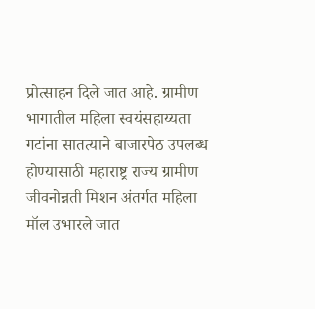प्रोत्साहन दिले जात आहे. ग्रामीण भागातील महिला स्वयंसहाय्यता गटांना सातत्याने बाजारपेठ उपलब्ध होण्यासाठी महाराष्ट्र राज्य ग्रामीण जीवनोन्नती मिशन अंतर्गत महिला मॉल उभारले जात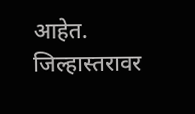आहेत. जिल्हास्तरावर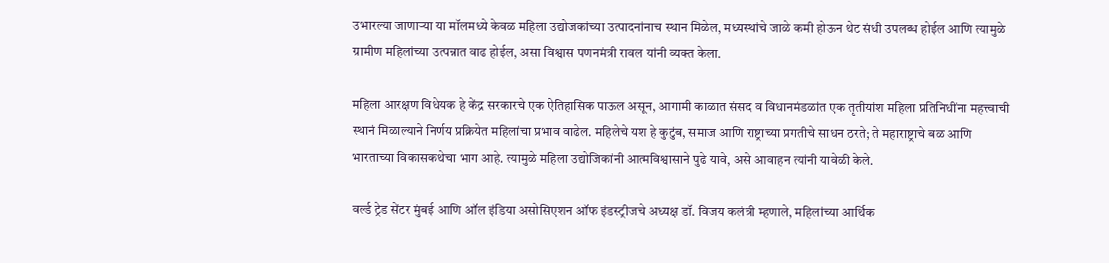उभारल्या जाणाऱ्या या मॉलमध्ये केवळ महिला उद्योजकांच्या उत्पादनांनाच स्थान मिळेल, मध्यस्थांचे जाळे कमी होऊन थेट संधी उपलब्ध होईल आणि त्यामुळे ग्रामीण महिलांच्या उत्पन्नात वाढ होईल, असा विश्वास पणनमंत्री रावल यांनी व्यक्त केला.

महिला आरक्षण विधेयक हे केंद्र सरकारचे एक ऐतिहासिक पाऊल असून, आगामी काळात संसद व विधानमंडळांत एक तृतीयांश महिला प्रतिनिधींना महत्त्वाची स्थानं मिळाल्याने निर्णय प्रक्रियेत महिलांचा प्रभाव वाढेल. महिलेचे यश हे कुटुंब, समाज आणि राष्ट्राच्या प्रगतीचे साधन ठरते; ते महाराष्ट्राचे बळ आणि भारताच्या विकासकथेचा भाग आहे. त्यामुळे महिला उद्योजिकांनी आत्मविश्वासाने पुढे यावे, असे आवाहन त्यांनी यावेळी केले.

वर्ल्ड ट्रेड सेंटर मुंबई आणि ऑल इंडिया असोसिएशन ऑफ इंडस्ट्रीजचे अध्यक्ष डॉ. विजय कलंत्री म्हणाले, महिलांच्या आर्थिक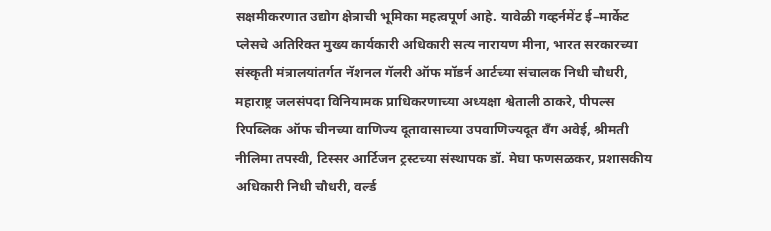सक्षमीकरणात उद्योग क्षेत्राची भूमिका महत्वपूर्ण आहे. यावेळी गव्हर्नमेंट ई–मार्केट प्लेसचे अतिरिक्त मुख्य कार्यकारी अधिकारी सत्य नारायण मीना, भारत सरकारच्या संस्कृती मंत्रालयांतर्गत नॅशनल गॅलरी ऑफ मॉडर्न आर्टच्या संचालक निधी चौधरी, महाराष्ट्र जलसंपदा विनियामक प्राधिकरणाच्या अध्यक्षा श्वेताली ठाकरे, पीपल्स रिपब्लिक ऑफ चीनच्या वाणिज्य दूतावासाच्या उपवाणिज्यदूत वँग अवेई, श्रीमती नीलिमा तपस्वी, टिस्सर आर्टिजन ट्रस्टच्या संस्थापक डॉ. मेघा फणसळकर, प्रशासकीय अधिकारी निधी चौधरी, वर्ल्ड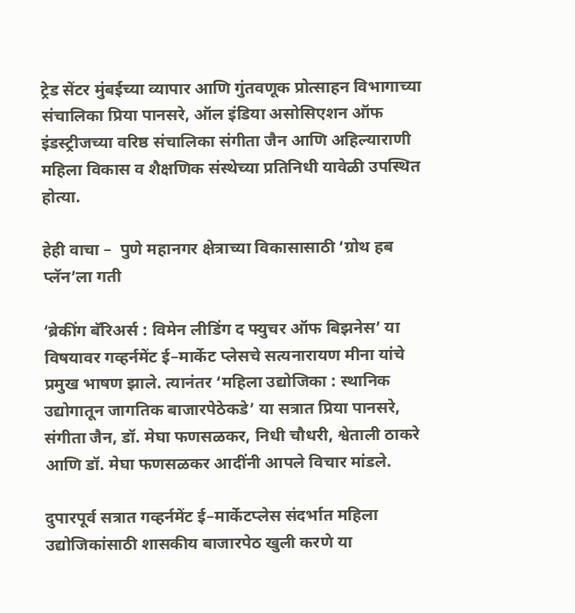ट्रेड सेंटर मुंबईच्या व्यापार आणि गुंतवणूक प्रोत्साहन विभागाच्या संचालिका प्रिया पानसरे, ऑल इंडिया असोसिएशन ऑफ इंडस्ट्रीजच्या वरिष्ठ संचालिका संगीता जैन आणि अहिल्याराणी महिला विकास व शैक्षणिक संस्थेच्या प्रतिनिधी यावेळी उपस्थित होत्या.

हेही वाचा –  पुणे महानगर क्षेत्राच्या विकासासाठी ‘ग्रोथ हब प्लॅन’ला गती

‘ब्रेकींग बॅरिअर्स : विमेन लीडिंग द फ्युचर ऑफ बिझनेस’ या विषयावर गव्हर्नमेंट ई–मार्केट प्लेसचे सत्यनारायण मीना यांचे प्रमुख भाषण झाले. त्यानंतर ‘महिला उद्योजिका : स्थानिक उद्योगातून जागतिक बाजारपेठेकडे’ या सत्रात प्रिया पानसरे, संगीता जैन, डॉ. मेघा फणसळकर, निधी चौधरी, श्वेताली ठाकरे आणि डॉ. मेघा फणसळकर आदींनी आपले विचार मांडले.

दुपारपूर्व सत्रात गव्हर्नमेंट ई–मार्केटप्लेस संदर्भात महिला उद्योजिकांसाठी शासकीय बाजारपेठ खुली करणे या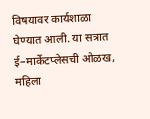विषयावर कार्यशाळा घेण्यात आली. या सत्रात ई–मार्केटप्लेसची ओळख, महिला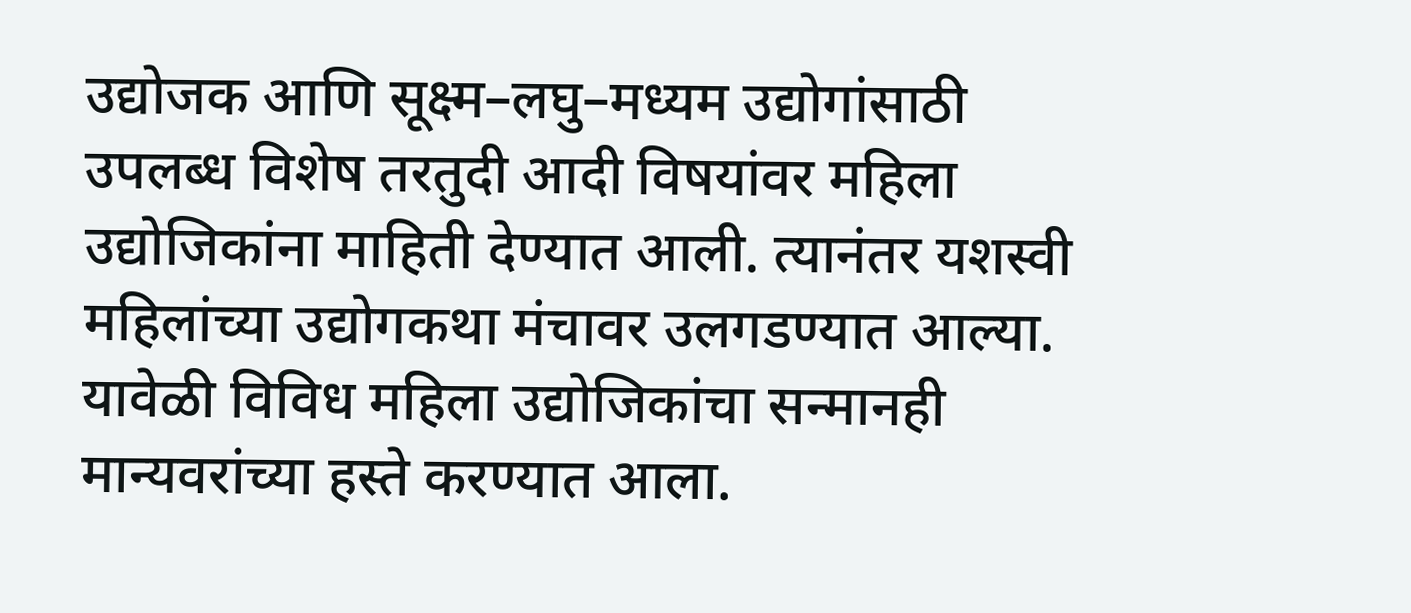उद्योजक आणि सूक्ष्म–लघु–मध्यम उद्योगांसाठी उपलब्ध विशेष तरतुदी आदी विषयांवर महिला उद्योजिकांना माहिती देण्यात आली. त्यानंतर यशस्वी महिलांच्या उद्योगकथा मंचावर उलगडण्यात आल्या. यावेळी विविध महिला उद्योजिकांचा सन्मानही मान्यवरांच्या हस्ते करण्यात आला.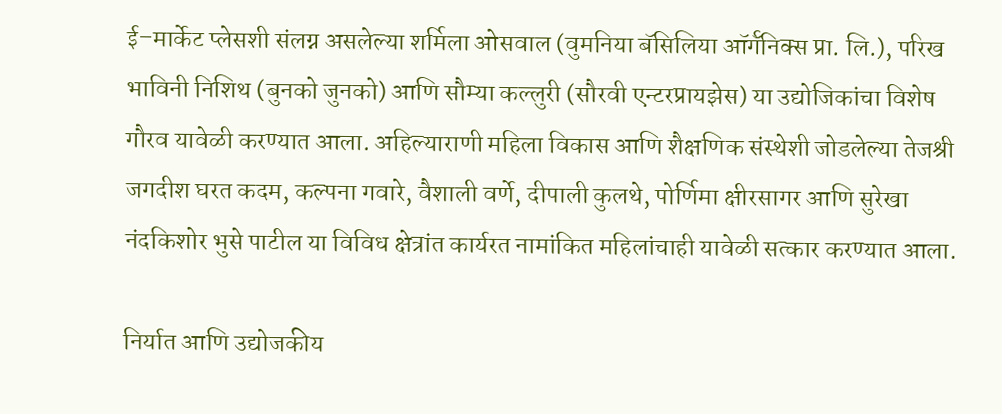ई–मार्केट प्लेसशी संलग्न असलेल्या शर्मिला ओसवाल (वुमनिया बॅसिलिया ऑर्गॅनिक्स प्रा. लि.), परिख भाविनी निशिथ (बुनको जुनको) आणि सौम्या कल्लुरी (सौरवी एन्टरप्रायझेस) या उद्योजिकांचा विशेष गौरव यावेळी करण्यात आला. अहिल्याराणी महिला विकास आणि शैक्षणिक संस्थेशी जोडलेल्या तेजश्री जगदीश घरत कदम, कल्पना गवारे, वैशाली वर्णे, दीपाली कुलथे, पोर्णिमा क्षीरसागर आणि सुरेखा नंदकिशोर भुसे पाटील या विविध क्षेत्रांत कार्यरत नामांकित महिलांचाही यावेळी सत्कार करण्यात आला.

निर्यात आणि उद्योजकीय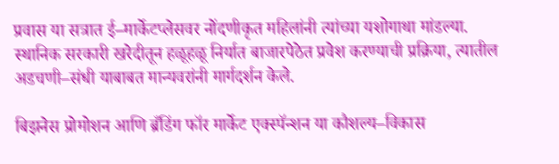प्रवास या सत्रात ई–मार्केटप्लेसवर नोंदणीकृत महिलांनी त्यांच्या यशोगाथा मांडल्या. स्थानिक सरकारी खरेदीतून हळूहळू निर्यात बाजारपेठेत प्रवेश करण्याची प्रक्रिया, त्यातील अडचणी–संधी याबाबत मान्यवरांनी मार्गदर्शन केले.

बिझनेस प्रोमोशन आणि ब्रँडिंग फॉर मार्केट एक्स्पॅन्शन या कौशल्य–विकास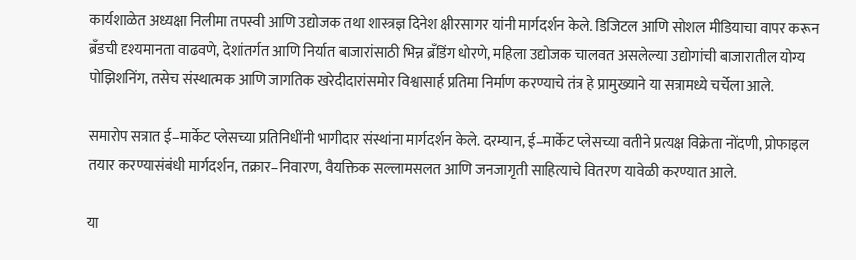कार्यशाळेत अध्यक्षा निलीमा तपस्वी आणि उद्योजक तथा शास्त्रज्ञ दिनेश क्षीरसागर यांनी मार्गदर्शन केले. डिजिटल आणि सोशल मीडियाचा वापर करून ब्रँडची दृश्यमानता वाढवणे, देशांतर्गत आणि निर्यात बाजारांसाठी भिन्न ब्रँडिंग धोरणे, महिला उद्योजक चालवत असलेल्या उद्योगांची बाजारातील योग्य पोझिशनिंग, तसेच संस्थात्मक आणि जागतिक खरेदीदारांसमोर विश्वासार्ह प्रतिमा निर्माण करण्याचे तंत्र हे प्रामुख्याने या सत्रामध्ये चर्चेला आले.

समारोप सत्रात ई–मार्केट प्लेसच्या प्रतिनिधींनी भागीदार संस्थांना मार्गदर्शन केले. दरम्यान, ई–मार्केट प्लेसच्या वतीने प्रत्यक्ष विक्रेता नोंदणी, प्रोफाइल तयार करण्यासंबंधी मार्गदर्शन, तक्रार–निवारण, वैयक्तिक सल्लामसलत आणि जनजागृती साहित्याचे वितरण यावेळी करण्यात आले.

या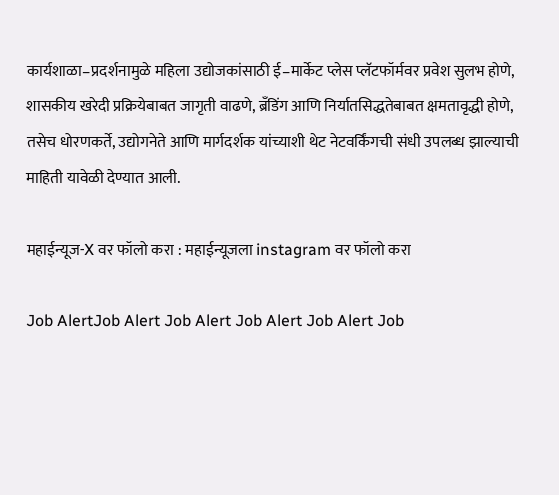कार्यशाळा–प्रदर्शनामुळे महिला उद्योजकांसाठी ई–मार्केट प्लेस प्लॅटफॉर्मवर प्रवेश सुलभ होणे, शासकीय खरेदी प्रक्रियेबाबत जागृती वाढणे, ब्रँडिंग आणि निर्यातसिद्धतेबाबत क्षमतावृद्धी होणे, तसेच धोरणकर्ते, उद्योगनेते आणि मार्गदर्शक यांच्याशी थेट नेटवर्किंगची संधी उपलब्ध झाल्याची माहिती यावेळी देण्यात आली.

महाईन्यूज-X वर फॉलो करा : महाईन्यूजला instagram वर फॉलो करा

Job AlertJob Alert Job Alert Job Alert Job Alert Job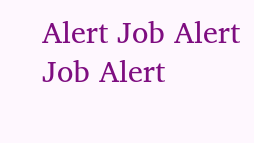Alert Job Alert Job Alert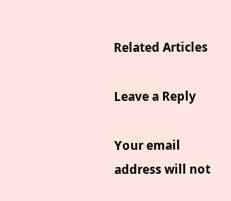Related Articles

Leave a Reply

Your email address will not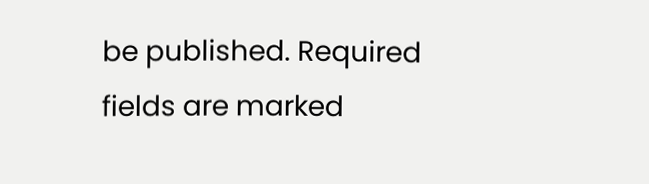be published. Required fields are marked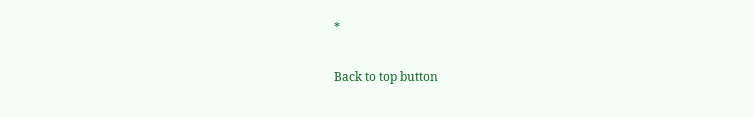*

Back to top button